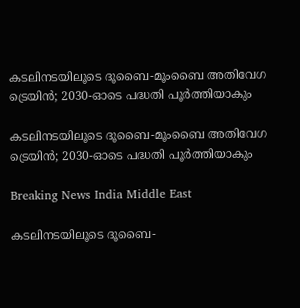കടലിനടയിലൂടെ ദൂബൈ-മൂംബൈ അതിവേഗ ട്രെയിന്‍; 2030-ഓടെ പദ്ധതി പൂര്‍ത്തിയാകും

കടലിനടയിലൂടെ ദൂബൈ-മൂംബൈ അതിവേഗ ട്രെയിന്‍; 2030-ഓടെ പദ്ധതി പൂര്‍ത്തിയാകും

Breaking News India Middle East

കടലിനടയിലൂടെ ദൂബൈ-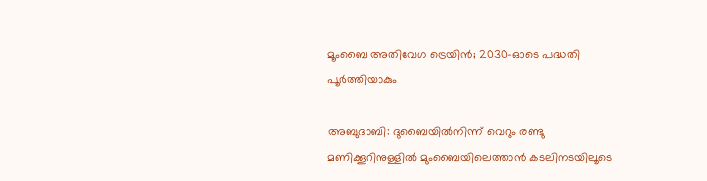മൂംബൈ അതിവേഗ ട്രെയിന്‍; 2030-ഓടെ പദ്ധതി പൂര്‍ത്തിയാകും

അബുദാബി: ദുബൈയില്‍നിന്ന് വെറും രണ്ടു മണിക്കൂറിനുള്ളില്‍ മുംബൈയിലെത്താന്‍ കടലിനടയിലൂടെ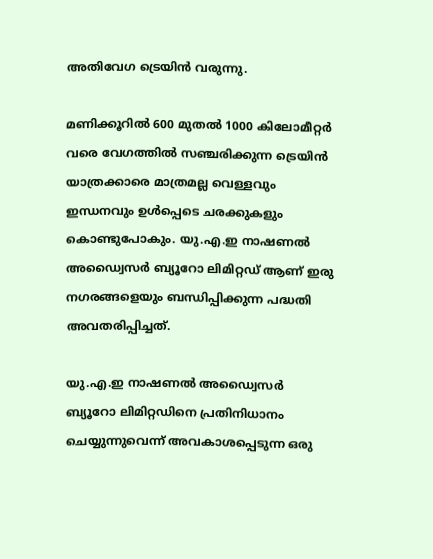അതിവേഗ ട്രെയിന്‍ വരുന്നു.

മണിക്കൂറില്‍ 600 മുതല്‍ 1000 കിലോമീറ്റര്‍ വരെ വേഗത്തില്‍ സഞ്ചരിക്കുന്ന ട്രെയിന്‍ യാത്രക്കാരെ മാത്രമല്ല വെള്ളവും ഇന്ധനവും ഉള്‍പ്പെടെ ചരക്കുകളും കൊണ്ടുപോകും. യു.എ.ഇ നാഷണല്‍ അഡ്വൈസര്‍ ബ്യൂറോ ലിമിറ്റഡ് ആണ് ഇരു നഗരങ്ങളെയും ബന്ധിപ്പിക്കുന്ന പദ്ധതി അവതരിപ്പിച്ചത്.

യു.എ.ഇ നാഷണല്‍ അഡ്വൈസര്‍ ബ്യൂറോ ലിമിറ്റഡിനെ പ്രതിനിധാനം ചെയ്യുന്നുവെന്ന് അവകാശപ്പെടുന്ന ഒരു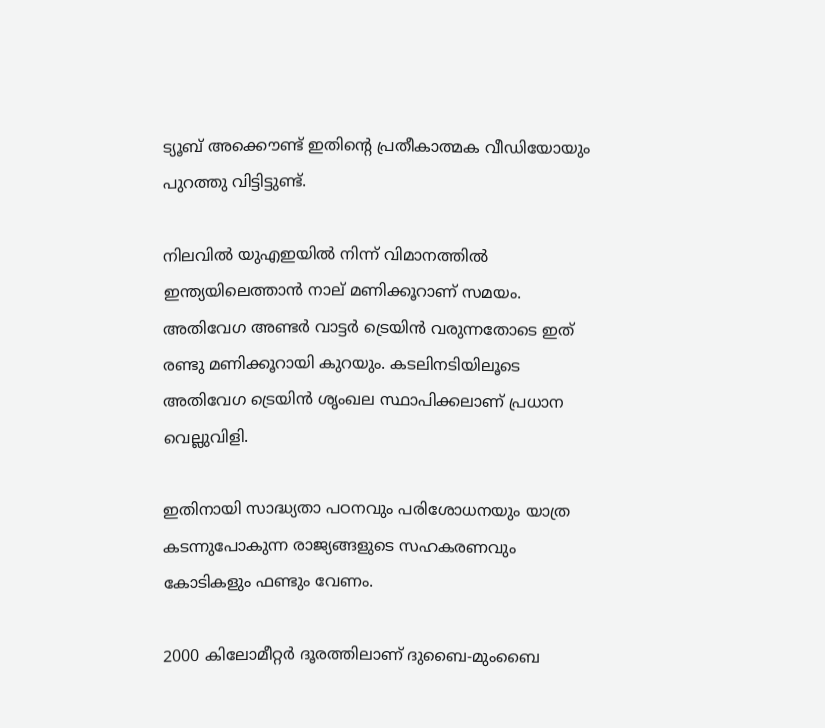ട്യൂബ് അക്കൌണ്ട് ഇതിന്റെ പ്രതീകാത്മക വീഡിയോയും പുറത്തു വിട്ടിട്ടുണ്ട്.

നിലവില്‍ യുഎഇയില്‍ നിന്ന് വിമാനത്തില്‍ ഇന്ത്യയിലെത്താന്‍ നാല് മണിക്കൂറാണ് സമയം. അതിവേഗ അണ്ടര്‍ വാട്ടര്‍ ട്രെയിന്‍ വരുന്നതോടെ ഇത് രണ്ടു മണിക്കൂറായി കുറയും. കടലിനടിയിലൂടെ അതിവേഗ ട്രെയിന്‍ ശൃംഖല സ്ഥാപിക്കലാണ് പ്രധാന വെല്ലുവിളി.

ഇതിനായി സാദ്ധ്യതാ പഠനവും പരിശോധനയും യാത്ര കടന്നുപോകുന്ന രാജ്യങ്ങളുടെ സഹകരണവും കോടികളും ഫണ്ടും വേണം.

2000 കിലോമീറ്റര്‍ ദൂരത്തിലാണ് ദുബൈ-മുംബൈ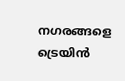നഗരങ്ങളെ ട്രെയിന്‍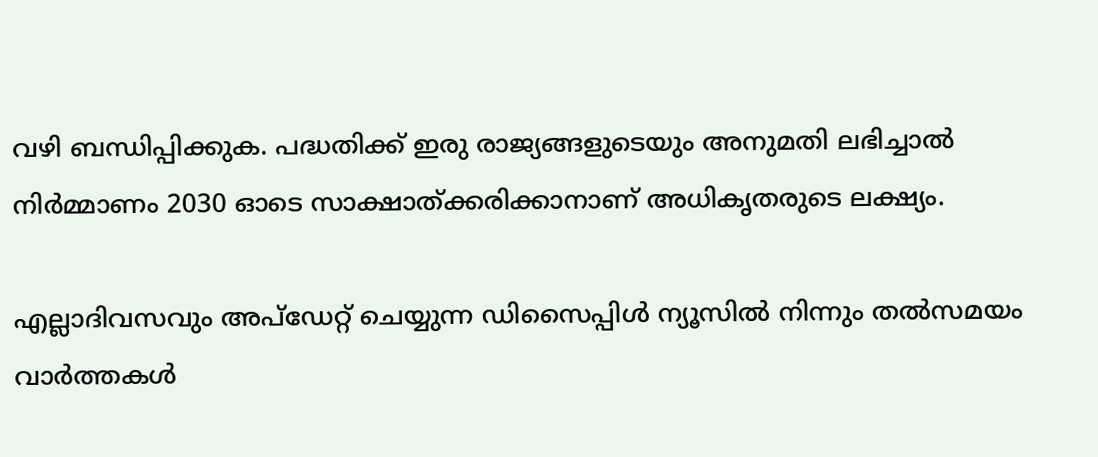വഴി ബന്ധിപ്പിക്കുക. പദ്ധതിക്ക് ഇരു രാജ്യങ്ങളുടെയും അനുമതി ലഭിച്ചാല്‍ നിര്‍മ്മാണം 2030 ഓടെ സാക്ഷാത്ക്കരിക്കാനാണ് അധികൃതരുടെ ലക്ഷ്യം.

എല്ലാദിവസവും അപ്ഡേറ്റ് ചെയ്യുന്ന ഡിസൈപ്പിൾ ന്യൂസിൽ നിന്നും തൽസമയം വാർത്തകൾ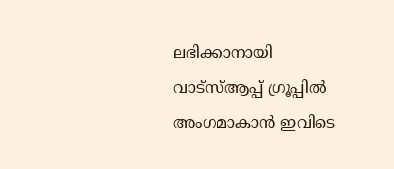ലഭിക്കാനായി വാട്സ്ആപ്പ് ഗ്രൂപ്പിൽ അംഗമാകാൻ ഇവിടെ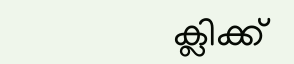ക്ലിക്ക്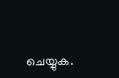ചെയ്യുക.